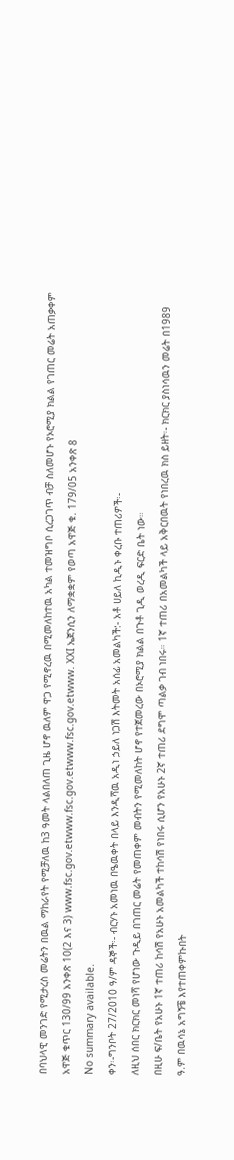በባህላዊ መንገድ የሚታረስ መሬትን በዉል ማከራየት የሚቻለዉ ከ3 ዓመት ላልበለጠ ጊዜ ሆኖ ዉለም ዋጋ የሚኖረዉ በሚመለከተዉ አካል ተመዝግቦ ሲረጋገጥ ብቻ ስለመሆኑ የኦሮሚያ ክልል የገጠር መሬት አጠቃቀም አዋጅ ቁጥር 130/99 አንቀጽ 10(2 እና 3) www.fsc.gov.etwww.fsc.gov.etwww.fsc.gov.etwww. XXI ኤጀንሲን ለማቋቋም የወጣ አዋጅ ቁ. 179/05 አንቀጽ 8
No summary available.
ቀን፡-ግንቦት 27/2010 ዓ/ም ዳኞች፡- ብርሃኑ አመነዉ በዔዉቀት በላይ እንዲሻዉ አዲነ ኃይለ ነጋሽ እትመት አሰፊ አመልካች:- አቶ ሀይለ ኪዲኑ ቀረቡ ተጠሪዎች፡-
ለዚህ ሰበር ክርክር መነሻ የሆነው ጉዲይ በገጠር መሬት የመጠቀም መብትን የሚመለከት ሆኖ የተጀመረው በኦሮሚያ ክልል በጉቶ ጊዲ ወረዲ ፍርድ ቤት ነው።
በዚሁ ፍ/ቤት የአሁኑ 1ኛ ተጠሪ ከሳሽ የአሁኑ አመልካች ተከሳሽ የነበሩ ሲሆን የአሁኑ 2ኛ ተጠሪ ደግሞ ጣልቃ ገብ ነበሩ። 1ኛ ተጠሪ በአመልካች ላይ አቅርበዉት የነበረዉ ክስ ይዘት፡- ክርክር ያስነሳዉን መሬት በ1989 ዓ.ም በዉሳኔ አግኝቼ እየተጠቀምኩበት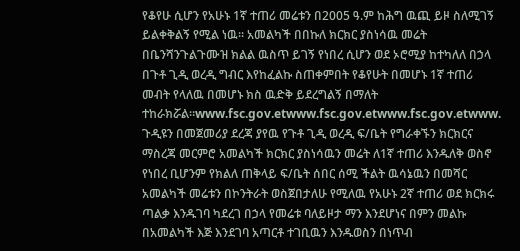የቆየሁ ሲሆን የአሁኑ 1ኛ ተጠሪ መሬቱን በ2005 ዓ.ም ከሕግ ዉጪ ይዞ ስለሚገኝ ይልቀቅልኝ የሚል ነዉ። አመልካች በበኩለ ክርክር ያስነሳዉ መሬት በቤንሻንጉልጉሙዝ ክልል ዉስጥ ይገኝ የነበረ ሲሆን ወደ ኦሮሚያ ከተካለለ በኃላ በጉቶ ጊዲ ወረዲ ግብር እየከፈልኩ ስጠቀምበት የቆየሁት በመሆኑ 1ኛ ተጠሪ መብት የላለዉ በመሆኑ ክስ ዉድቅ ይደረግልኝ በማለት ተከራክሯል።www.fsc.gov.etwww.fsc.gov.etwww.fsc.gov.etwww.
ጉዲዩን በመጀመሪያ ደረጃ ያየዉ የጉቶ ጊዲ ወረዲ ፍ/ቤት የግራቀኙን ክርክርና ማስረጃ መርምሮ አመልካች ክርክር ያስነሳዉን መሬት ለ1ኛ ተጠሪ እንዱለቅ ወስኖ የነበረ ቢሆንም የክልለ ጠቅላይ ፍ/ቤት ሰበር ሰሚ ችልት ዉሳኔዉን በመሻር አመልካች መሬቱን በኮንትራት ወስጀበታለሁ የሚለዉ የአሁኑ 2ኛ ተጠሪ ወደ ክርክሩ ጣልቃ እንዱገባ ካደረገ በኃላ የመሬቱ ባለይዞታ ማን እንደሆነና በምን መልኩ በአመልካች እጅ እንደገባ አጣርቶ ተገቢዉን እንዱወስን በነጥብ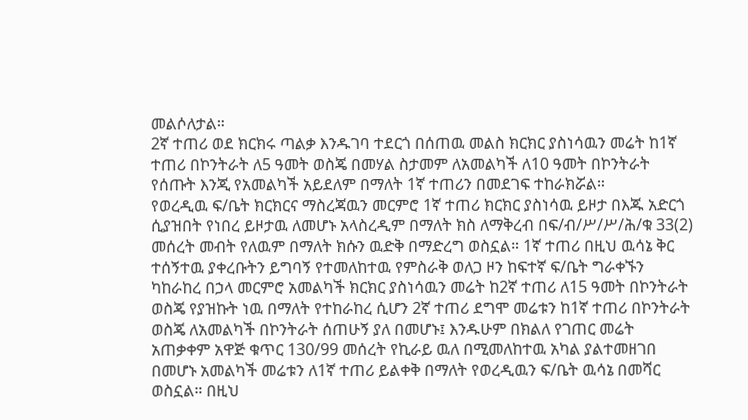መልሶለታል።
2ኛ ተጠሪ ወደ ክርክሩ ጣልቃ እንዱገባ ተደርጎ በሰጠዉ መልስ ክርክር ያስነሳዉን መሬት ከ1ኛ ተጠሪ በኮንትራት ለ5 ዓመት ወስጄ በመሃል ስታመም ለአመልካች ለ10 ዓመት በኮንትራት የሰጡት እንጂ የአመልካች አይደለም በማለት 1ኛ ተጠሪን በመደገፍ ተከራክሯል።
የወረዲዉ ፍ/ቤት ክርክርና ማስረጃዉን መርምሮ 1ኛ ተጠሪ ክርክር ያስነሳዉ ይዞታ በእጁ አድርጎ ሲያዝበት የነበረ ይዞታዉ ለመሆኑ አላስረዲም በማለት ክስ ለማቅረብ በፍ/ብ/ሥ/ሥ/ሕ/ቁ 33(2) መሰረት መብት የለዉም በማለት ክሱን ዉድቅ በማድረግ ወስኗል። 1ኛ ተጠሪ በዚህ ዉሳኔ ቅር ተሰኝተዉ ያቀረቡትን ይግባኝ የተመለከተዉ የምስራቅ ወለጋ ዞን ከፍተኛ ፍ/ቤት ግራቀኙን ካከራከረ በኃላ መርምሮ አመልካች ክርክር ያስነሳዉን መሬት ከ2ኛ ተጠሪ ለ15 ዓመት በኮንትራት ወስጄ የያዝኩት ነዉ በማለት የተከራከረ ሲሆን 2ኛ ተጠሪ ደግሞ መሬቱን ከ1ኛ ተጠሪ በኮንትራት ወስጄ ለአመልካች በኮንትራት ሰጠሁኝ ያለ በመሆኑ፤ እንዱሁም በክልለ የገጠር መሬት አጠቃቀም አዋጅ ቁጥር 130/99 መሰረት የኪራይ ዉለ በሚመለከተዉ አካል ያልተመዘገበ በመሆኑ አመልካች መሬቱን ለ1ኛ ተጠሪ ይልቀቅ በማለት የወረዲዉን ፍ/ቤት ዉሳኔ በመሻር ወስኗል። በዚህ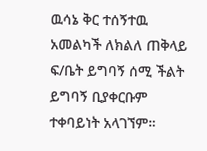ዉሳኔ ቅር ተሰኝተዉ አመልካች ለክልለ ጠቅላይ ፍ/ቤት ይግባኝ ሰሚ ችልት ይግባኝ ቢያቀርቡም ተቀባይነት አላገኘም።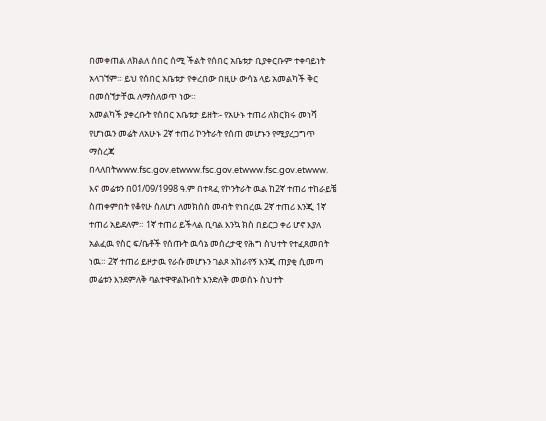በመቀጠል ለክልለ ሰበር ሰሚ ችልት የሰበር አቤቱታ ቢያቀርቡም ተቀባይነት አላገኘም። ይህ የሰበር አቤቱታ የቀረበው በዚሁ ውሳኔ ላይ አመልካች ቅር በመሰኘታቸዉ ለማስለወጥ ነው።
አመልካች ያቀረቡት የሰበር አቤቱታ ይዘት፡- የአሁኑ ተጠሪ ለክርክሩ መነሻ የሆነዉን መሬት ለአሁኑ 2ኛ ተጠሪ ኮንትራት የሰጠ መሆኑን የሚያረጋግጥ ማስረጃ በላለበትwww.fsc.gov.etwww.fsc.gov.etwww.fsc.gov.etwww.
እና መሬቱን በ01/09/1998 ዓ.ም በተጻፈ የኮንትራት ዉል ከ2ኛ ተጠሪ ተከራይቼ ስጠቀምበት የቆየሁ ስለሆነ ለመክሰስ መብት የነበረዉ 2ኛ ተጠሪ እንጂ 1ኛ ተጠሪ አይደለም። 1ኛ ተጠሪ ይችላል ቢባል እንኳ ክስ በይርጋ ቀሪ ሆኖ እያለ አልፈዉ የስር ፍ/ቤቶች የሰጡት ዉሳኔ መሰረታዊ የሕግ ስህተት የተፈጸመበት ነዉ። 2ኛ ተጠሪ ይዞታዉ የራሱ መሆኑን ገልጾ አከራየኝ እንጂ ጠያቂ ሲመጣ መሬቱን እንደምለቅ ባልተዋዋልኩበት እንድለቅ መወሰኑ ስህተት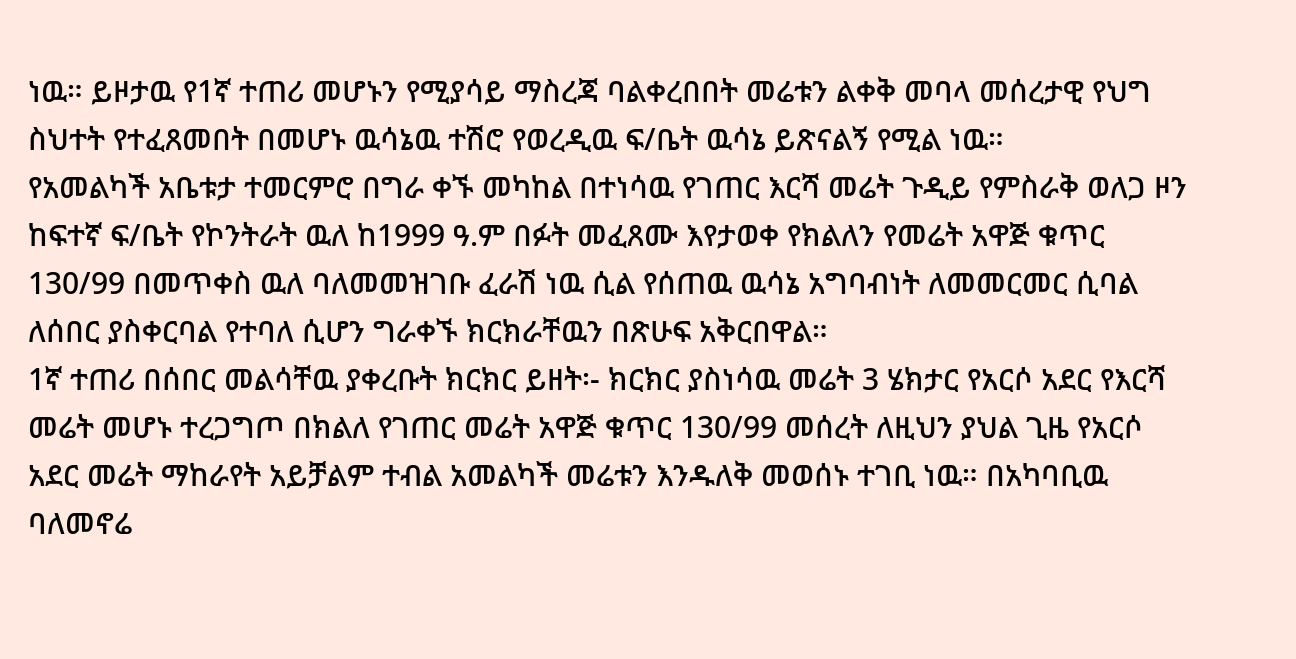ነዉ። ይዞታዉ የ1ኛ ተጠሪ መሆኑን የሚያሳይ ማስረጃ ባልቀረበበት መሬቱን ልቀቅ መባላ መሰረታዊ የህግ ስህተት የተፈጸመበት በመሆኑ ዉሳኔዉ ተሽሮ የወረዲዉ ፍ/ቤት ዉሳኔ ይጽናልኝ የሚል ነዉ።
የአመልካች አቤቱታ ተመርምሮ በግራ ቀኙ መካከል በተነሳዉ የገጠር እርሻ መሬት ጉዲይ የምስራቅ ወለጋ ዞን ከፍተኛ ፍ/ቤት የኮንትራት ዉለ ከ1999 ዓ.ም በፉት መፈጸሙ እየታወቀ የክልለን የመሬት አዋጅ ቁጥር 130/99 በመጥቀስ ዉለ ባለመመዝገቡ ፈራሽ ነዉ ሲል የሰጠዉ ዉሳኔ አግባብነት ለመመርመር ሲባል ለሰበር ያስቀርባል የተባለ ሲሆን ግራቀኙ ክርክራቸዉን በጽሁፍ አቅርበዋል።
1ኛ ተጠሪ በሰበር መልሳቸዉ ያቀረቡት ክርክር ይዘት፡- ክርክር ያስነሳዉ መሬት 3 ሄክታር የአርሶ አደር የእርሻ መሬት መሆኑ ተረጋግጦ በክልለ የገጠር መሬት አዋጅ ቁጥር 130/99 መሰረት ለዚህን ያህል ጊዜ የአርሶ አደር መሬት ማከራየት አይቻልም ተብል አመልካች መሬቱን እንዱለቅ መወሰኑ ተገቢ ነዉ። በአካባቢዉ ባለመኖሬ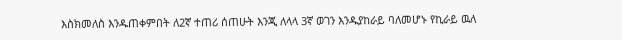እስክመለስ እንዱጠቀምበት ለ2ኛ ተጠሪ ሰጠሁት እንጂ ለላላ 3ኛ ወገን እንዱያከራይ ባለመሆኑ የኪራይ ዉለ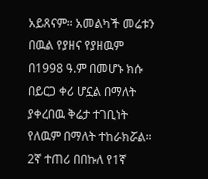አይጸናም። አመልካች መሬቱን በዉል የያዘና የያዘዉም በ1998 ዓ.ም በመሆኑ ክሱ በይርጋ ቀሪ ሆኗል በማለት ያቀረበዉ ቅሬታ ተገቢነት የለዉም በማለት ተከራክሯል። 2ኛ ተጠሪ በበኩለ የ1ኛ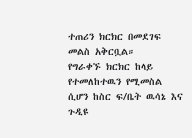ተጠሪን ክርክር በመደገፍ መልስ አቅርቧል።
የግራቀኙ ክርክር ከላይ የተመለከተዉን የሚመስል ሲሆን ከስር ፍ/ቤት ዉሳኔ እና ጉዲዩ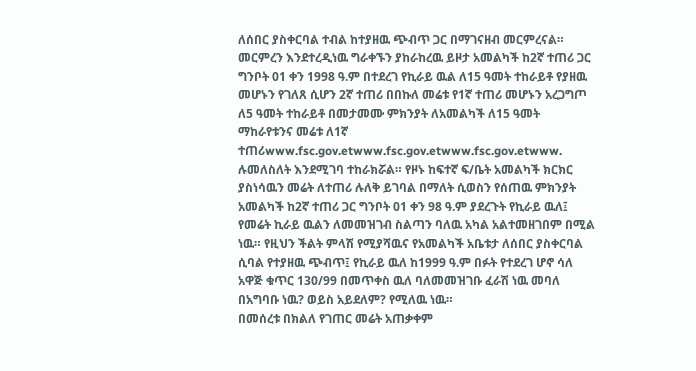ለሰበር ያስቀርባል ተብል ከተያዘዉ ጭብጥ ጋር በማገናዘብ መርምረናል። መርምረን እንደተረዲነዉ ግራቀኙን ያከራከረዉ ይዞታ አመልካች ከ2ኛ ተጠሪ ጋር ግንቦት 01 ቀን 1998 ዓ.ም በተደረገ የኪራይ ዉል ለ15 ዓመት ተከራይቶ የያዘዉ መሆኑን የገለጸ ሲሆን 2ኛ ተጠሪ በበኩለ መሬቱ የ1ኛ ተጠሪ መሆኑን አረጋግጦ ለ5 ዓመት ተከራይቶ በመታመሙ ምክንያት ለአመልካች ለ15 ዓመት ማከራየቱንና መሬቱ ለ1ኛ ተጠሪwww.fsc.gov.etwww.fsc.gov.etwww.fsc.gov.etwww.
ሉመለስለት እንደሚገባ ተከራክሯል። የዞኑ ከፍተኛ ፍ/ቤት አመልካች ክርክር ያስነሳዉን መሬት ለተጠሪ ሉለቅ ይገባል በማለት ሲወስን የሰጠዉ ምክንያት አመልካች ከ2ኛ ተጠሪ ጋር ግንቦት 01 ቀን 98 ዓ.ም ያደረጉት የኪራይ ዉለ፤ የመሬት ኪራይ ዉልን ለመመዝገብ ስልጣን ባለዉ አካል አልተመዘገበም በሚል ነዉ። የዚህን ችልት ምላሽ የሚያሻዉና የአመልካች አቤቱታ ለሰበር ያስቀርባል ሲባል የተያዘዉ ጭብጥ፤ የኪራይ ዉለ ከ1999 ዓ.ም በፉት የተደረገ ሆኖ ሳለ አዋጅ ቁጥር 130/99 በመጥቀስ ዉለ ባለመመዝገቡ ፈራሽ ነዉ መባለ በአግባቡ ነዉ? ወይስ አይደለም? የሚለዉ ነዉ።
በመሰረቱ በክልለ የገጠር መሬት አጠቃቀም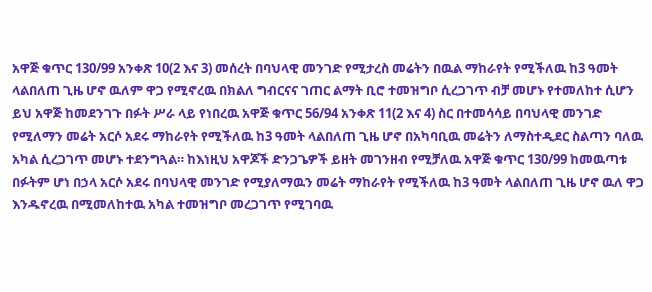አዋጅ ቁጥር 130/99 አንቀጽ 10(2 እና 3) መሰረት በባህላዊ መንገድ የሚታረስ መሬትን በዉል ማከራየት የሚችለዉ ከ3 ዓመት ላልበለጠ ጊዜ ሆኖ ዉለም ዋጋ የሚኖረዉ በክልለ ግብርናና ገጠር ልማት ቢሮ ተመዝግቦ ሲረጋገጥ ብቻ መሆኑ የተመለከተ ሲሆን ይህ አዋጅ ከመደንገጉ በፉት ሥራ ላይ የነበረዉ አዋጅ ቁጥር 56/94 አንቀጽ 11(2 እና 4) ስር በተመሳሳይ በባህላዊ መንገድ የሚለማን መሬት አርሶ አደሩ ማከራየት የሚችለዉ ከ3 ዓመት ላልበለጠ ጊዜ ሆኖ በአካባቢዉ መሬትን ለማስተዲደር ስልጣን ባለዉ አካል ሲረጋገጥ መሆኑ ተደንግጓል። ከእነዚህ አዋጆች ድንጋጌዎች ይዘት መገንዘብ የሚቻለዉ አዋጅ ቁጥር 130/99 ከመዉጣቱ በፉትም ሆነ በኃላ አርሶ አደሩ በባህላዊ መንገድ የሚያለማዉን መሬት ማከራየት የሚችለዉ ከ3 ዓመት ላልበለጠ ጊዜ ሆኖ ዉለ ዋጋ እንዱኖረዉ በሚመለከተዉ አካል ተመዝግቦ መረጋገጥ የሚገባዉ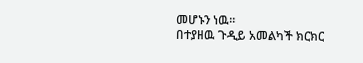መሆኑን ነዉ።
በተያዘዉ ጉዲይ አመልካች ክርክር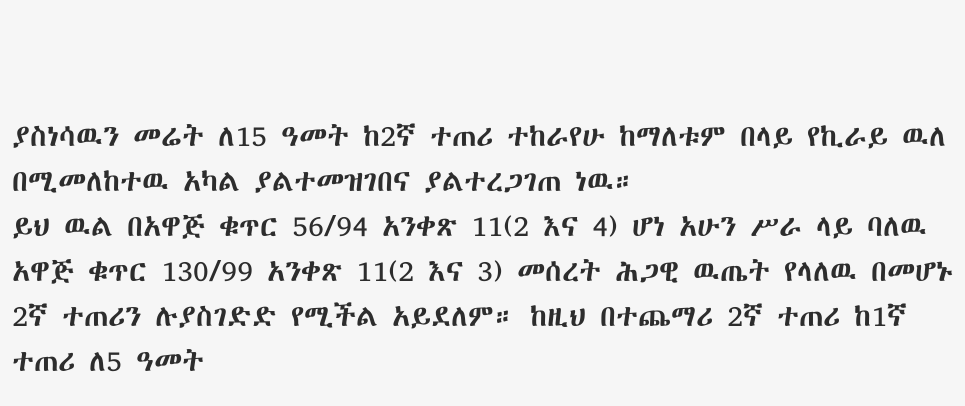ያስነሳዉን መሬት ለ15 ዓመት ከ2ኛ ተጠሪ ተከራየሁ ከማለቱም በላይ የኪራይ ዉለ በሚመለከተዉ አካል ያልተመዝገበና ያልተረጋገጠ ነዉ።
ይህ ዉል በአዋጅ ቁጥር 56/94 አንቀጽ 11(2 እና 4) ሆነ አሁን ሥራ ላይ ባለዉ አዋጅ ቁጥር 130/99 አንቀጽ 11(2 እና 3) መሰረት ሕጋዊ ዉጤት የላለዉ በመሆኑ 2ኛ ተጠሪን ሉያስገድድ የሚችል አይደለም። ከዚህ በተጨማሪ 2ኛ ተጠሪ ከ1ኛ ተጠሪ ለ5 ዓመት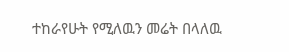ተከራየሁት የሚለዉን መሬት በላለዉ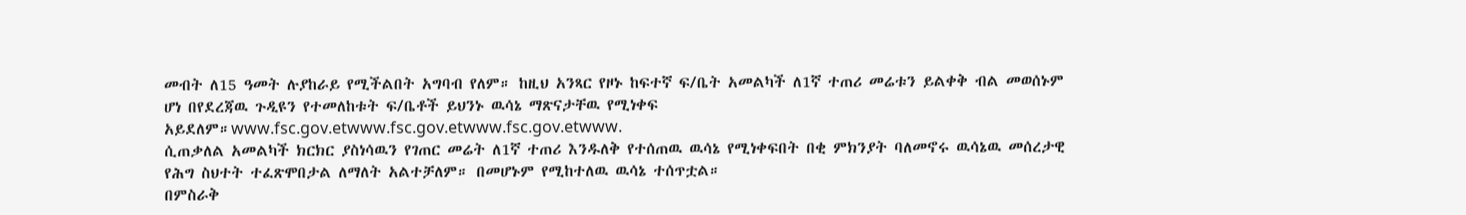መብት ለ15 ዓመት ሉያከራይ የሚችልበት አግባብ የለም። ከዚህ አንጻር የዞኑ ከፍተኛ ፍ/ቤት አመልካች ለ1ኛ ተጠሪ መሬቱን ይልቀቅ ብል መወሰኑም ሆነ በየደረጃዉ ጉዲዩን የተመለከቱት ፍ/ቤቶች ይህንኑ ዉሳኔ ማጽናታቸዉ የሚነቀፍ አይደለም።www.fsc.gov.etwww.fsc.gov.etwww.fsc.gov.etwww.
ሲጠቃለል አመልካች ክርክር ያስነሳዉን የገጠር መሬት ለ1ኛ ተጠሪ እንዱለቅ የተሰጠዉ ዉሳኔ የሚነቀፍበት በቂ ምክንያት ባለመኖሩ ዉሳኔዉ መሰረታዊ የሕግ ስህተት ተፈጽሞበታል ለማለት አልተቻለም። በመሆኑም የሚከተለዉ ዉሳኔ ተሰጥቷል።
በምስራቅ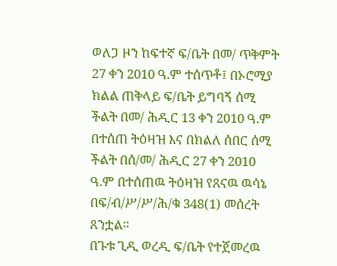ወለጋ ዞን ከፍተኛ ፍ/ቤት በመ/ ጥቅምት 27 ቀን 2010 ዓ.ም ተሰጥቶ፤ በኦሮሚያ ክልል ጠቅላይ ፍ/ቤት ይግባኝ ሰሚ ችልት በመ/ ሕዲር 13 ቀን 2010 ዓ.ም በተሰጠ ትዕዛዝ እና በክልለ ሰበር ሰሚ ችልት በሰ/መ/ ሕዲር 27 ቀን 2010 ዓ.ም በተሰጠዉ ትዕዛዝ የጸናዉ ዉሳኔ በፍ/ብ/ሥ/ሥ/ሕ/ቁ 348(1) መሰረት ጸንቷል።
በጉቱ ጊዲ ወረዲ ፍ/ቤት የተጀመረዉ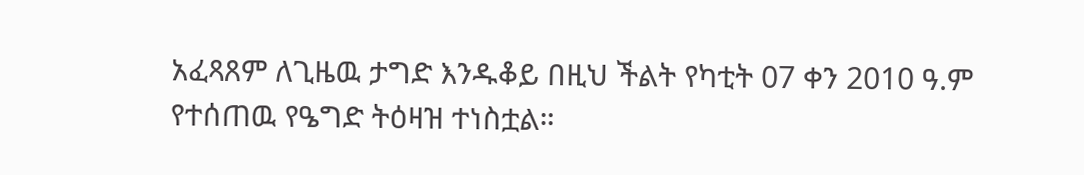አፈጻጸም ለጊዜዉ ታግድ እንዱቆይ በዚህ ችልት የካቲት 07 ቀን 2010 ዓ.ም የተሰጠዉ የዔግድ ትዕዛዝ ተነስቷል።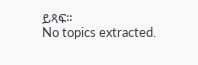ይጻፍ።
No topics extracted.